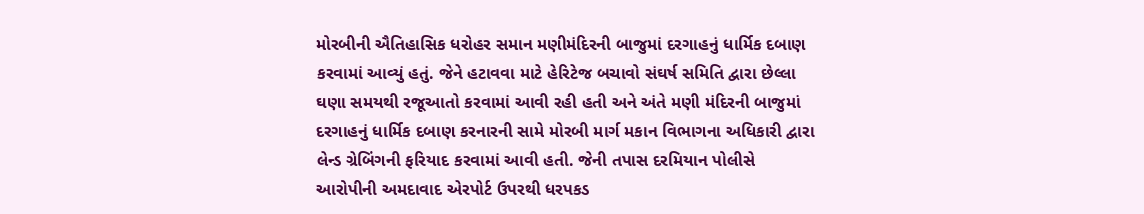મોરબીની ઐતિહાસિક ધરોહર સમાન મણીમંદિરની બાજુમાં દરગાહનું ધાર્મિક દબાણ કરવામાં આવ્યું હતું. જેને હટાવવા માટે હેરિટેજ બચાવો સંઘર્ષ સમિતિ દ્વારા છેલ્લા ઘણા સમયથી રજૂઆતો કરવામાં આવી રહી હતી અને અંતે મણી મંદિરની બાજુમાં દરગાહનું ધાર્મિક દબાણ કરનારની સામે મોરબી માર્ગ મકાન વિભાગના અધિકારી દ્વારા લેન્ડ ગ્રેબિંગની ફરિયાદ કરવામાં આવી હતી. જેની તપાસ દરમિયાન પોલીસે આરોપીની અમદાવાદ એરપોર્ટ ઉપરથી ધરપકડ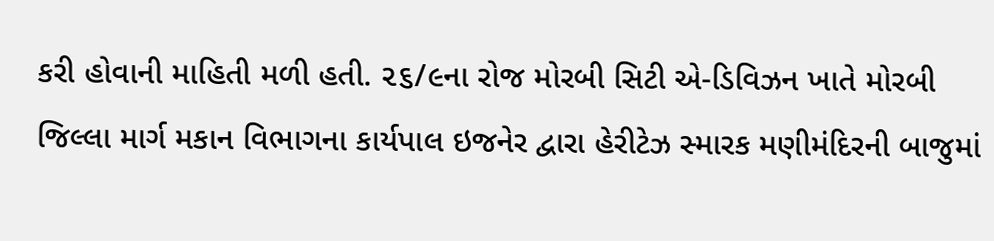કરી હોવાની માહિતી મળી હતી. ૨૬/૯ના રોજ મોરબી સિટી એ-ડિવિઝન ખાતે મોરબી જિલ્લા માર્ગ મકાન વિભાગના કાર્યપાલ ઇજનેર દ્વારા હેરીટેઝ સ્મારક મણીમંદિરની બાજુમાં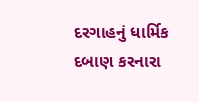દરગાહનું ધાર્મિક દબાણ કરનારા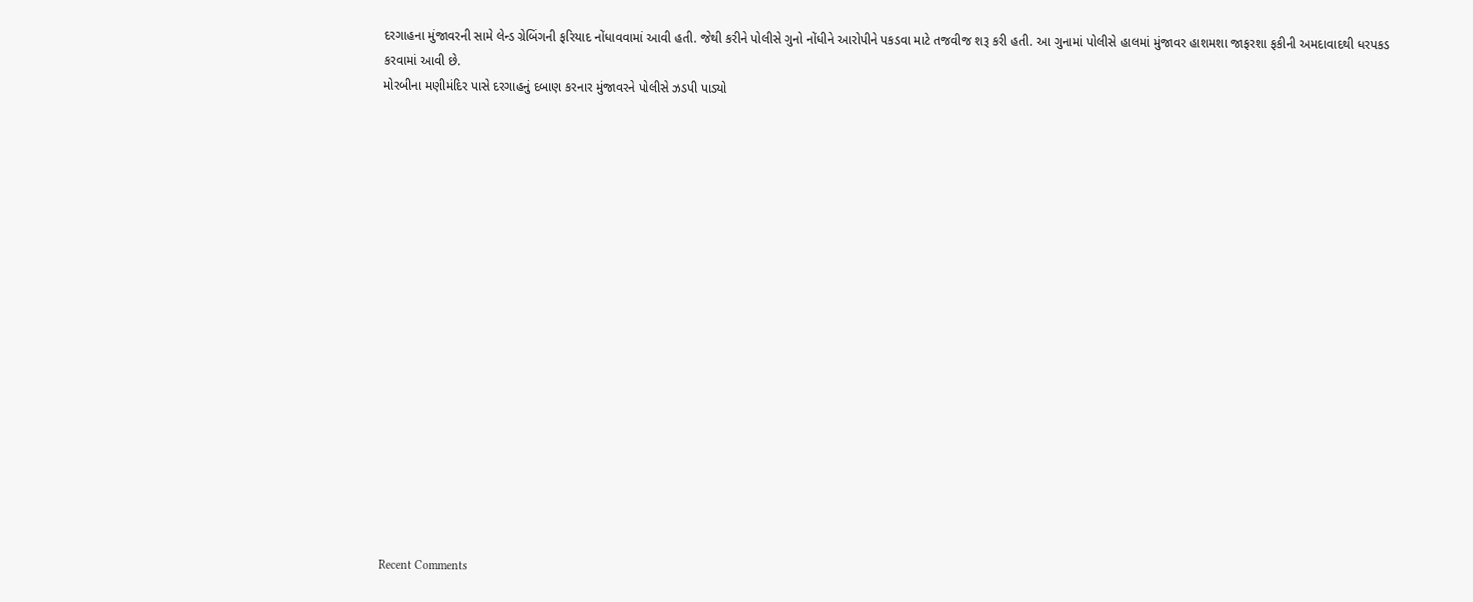દરગાહના મુંજાવરની સામે લેન્ડ ગ્રેબિંગની ફરિયાદ નોંધાવવામાં આવી હતી. જેથી કરીને પોલીસે ગુનો નોંધીને આરોપીને પકડવા માટે તજવીજ શરૂ કરી હતી. આ ગુનામાં પોલીસે હાલમાં મુંજાવર હાશમશા જાફરશા ફકીની અમદાવાદથી ધરપકડ કરવામાં આવી છે.
મોરબીના મણીમંદિર પાસે દરગાહનું દબાણ કરનાર મુંજાવરને પોલીસે ઝડપી પાડ્યો


















Recent Comments